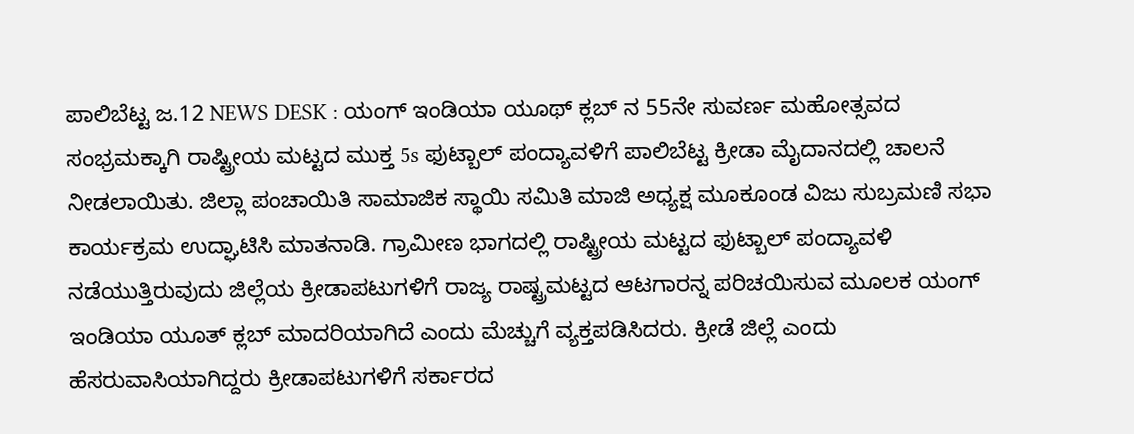ಪಾಲಿಬೆಟ್ಟ ಜ.12 NEWS DESK : ಯಂಗ್ ಇಂಡಿಯಾ ಯೂಥ್ ಕ್ಲಬ್ ನ 55ನೇ ಸುವರ್ಣ ಮಹೋತ್ಸವದ ಸಂಭ್ರಮಕ್ಕಾಗಿ ರಾಷ್ಟ್ರೀಯ ಮಟ್ಟದ ಮುಕ್ತ 5s ಫುಟ್ಬಾಲ್ ಪಂದ್ಯಾವಳಿಗೆ ಪಾಲಿಬೆಟ್ಟ ಕ್ರೀಡಾ ಮೈದಾನದಲ್ಲಿ ಚಾಲನೆ ನೀಡಲಾಯಿತು. ಜಿಲ್ಲಾ ಪಂಚಾಯಿತಿ ಸಾಮಾಜಿಕ ಸ್ಥಾಯಿ ಸಮಿತಿ ಮಾಜಿ ಅಧ್ಯಕ್ಷ ಮೂಕೂಂಡ ವಿಜು ಸುಬ್ರಮಣಿ ಸಭಾ ಕಾರ್ಯಕ್ರಮ ಉದ್ಘಾಟಿಸಿ ಮಾತನಾಡಿ. ಗ್ರಾಮೀಣ ಭಾಗದಲ್ಲಿ ರಾಷ್ಟ್ರೀಯ ಮಟ್ಟದ ಫುಟ್ಬಾಲ್ ಪಂದ್ಯಾವಳಿ ನಡೆಯುತ್ತಿರುವುದು ಜಿಲ್ಲೆಯ ಕ್ರೀಡಾಪಟುಗಳಿಗೆ ರಾಜ್ಯ ರಾಷ್ಟ್ರಮಟ್ಟದ ಆಟಗಾರನ್ನ ಪರಿಚಯಿಸುವ ಮೂಲಕ ಯಂಗ್ ಇಂಡಿಯಾ ಯೂತ್ ಕ್ಲಬ್ ಮಾದರಿಯಾಗಿದೆ ಎಂದು ಮೆಚ್ಚುಗೆ ವ್ಯಕ್ತಪಡಿಸಿದರು. ಕ್ರೀಡೆ ಜಿಲ್ಲೆ ಎಂದು ಹೆಸರುವಾಸಿಯಾಗಿದ್ದರು ಕ್ರೀಡಾಪಟುಗಳಿಗೆ ಸರ್ಕಾರದ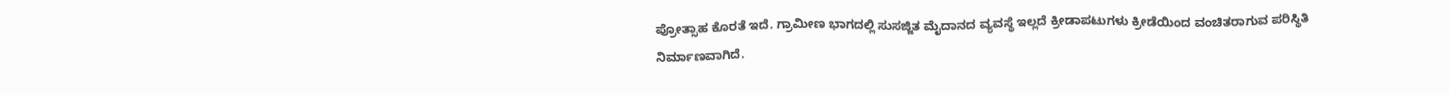ಪ್ರೋತ್ಸಾಹ ಕೊರತೆ ಇದೆ. ಗ್ರಾಮೀಣ ಭಾಗದಲ್ಲಿ ಸುಸಜ್ಜಿತ ಮೈದಾನದ ವ್ಯವಸ್ಥೆ ಇಲ್ಲದೆ ಕ್ರೀಡಾಪಟುಗಳು ಕ್ರೀಡೆಯಿಂದ ವಂಚಿತರಾಗುವ ಪರಿಸ್ಥಿತಿ ನಿರ್ಮಾಣವಾಗಿದೆ.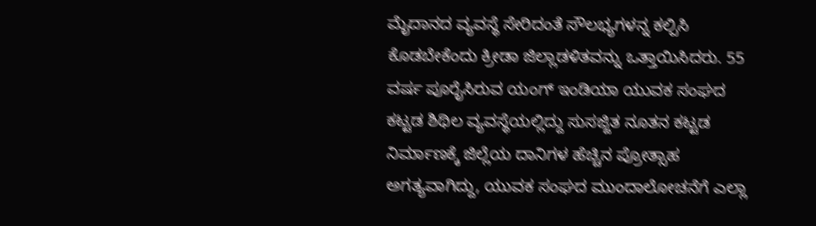ಮೈದಾನದ ವ್ಯವಸ್ಥೆ ಸೇರಿದಂತೆ ಸೌಲಭ್ಯಗಳನ್ನ ಕಲ್ಪಿಸಿ ಕೊಡಬೇಕೆಂದು ಕ್ರೀಡಾ ಜಿಲ್ಲಾಡಳಿತವನ್ನು ಒತ್ತಾಯಿಸಿದರು. 55 ವರ್ಷ ಪೂರೈಸಿರುವ ಯಂಗ್ ಇಂಡಿಯಾ ಯುವಕ ಸಂಘದ ಕಟ್ಟಡ ಶಿಥಿಲ ವ್ಯವಸ್ಥೆಯಲ್ಲಿದ್ದು ಸುಸಜ್ಜಿತ ನೂತನ ಕಟ್ಟಡ ನಿರ್ಮಾಣಕ್ಕೆ ಜಿಲ್ಲೆಯ ದಾನಿಗಳ ಹೆಚ್ಚಿನ ಪ್ರೋತ್ಸಾಹ ಅಗತ್ಯವಾಗಿದ್ದು, ಯುವಕ ಸಂಘದ ಮುಂದಾಲೋಚನೆಗೆ ಎಲ್ಲಾ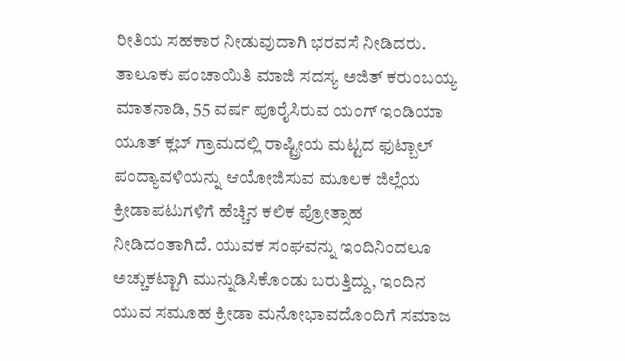ರೀತಿಯ ಸಹಕಾರ ನೀಡುವುದಾಗಿ ಭರವಸೆ ನೀಡಿದರು. ತಾಲೂಕು ಪಂಚಾಯಿತಿ ಮಾಜಿ ಸದಸ್ಯ ಅಜಿತ್ ಕರುಂಬಯ್ಯ ಮಾತನಾಡಿ, 55 ವರ್ಷ ಪೂರೈಸಿರುವ ಯಂಗ್ ಇಂಡಿಯಾ ಯೂತ್ ಕ್ಲಬ್ ಗ್ರಾಮದಲ್ಲಿ ರಾಷ್ಟ್ರೀಯ ಮಟ್ಟದ ಫುಟ್ಬಾಲ್ ಪಂದ್ಯಾವಳಿಯನ್ನು ಆಯೋಜಿಸುವ ಮೂಲಕ ಜಿಲ್ಲೆಯ ಕ್ರೀಡಾಪಟುಗಳಿಗೆ ಹೆಚ್ಚಿನ ಕಲಿಕ ಪ್ರೋತ್ಸಾಹ ನೀಡಿದಂತಾಗಿದೆ. ಯುವಕ ಸಂಘವನ್ನು ಇಂದಿನಿಂದಲೂ ಅಚ್ಚುಕಟ್ಟಾಗಿ ಮುನ್ನುಡಿಸಿಕೊಂಡು ಬರುತ್ತಿದ್ದು, ಇಂದಿನ ಯುವ ಸಮೂಹ ಕ್ರೀಡಾ ಮನೋಭಾವದೊಂದಿಗೆ ಸಮಾಜ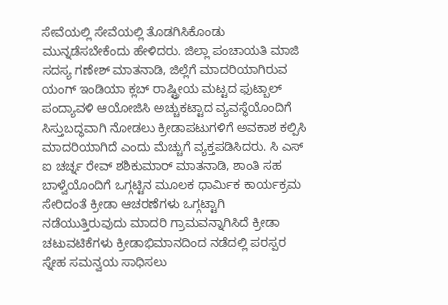ಸೇವೆಯಲ್ಲಿ ಸೇವೆಯಲ್ಲಿ ತೊಡಗಿಸಿಕೊಂಡು ಮುನ್ನಡೆಸಬೇಕೆಂದು ಹೇಳಿದರು. ಜಿಲ್ಲಾ ಪಂಚಾಯತಿ ಮಾಜಿ ಸದಸ್ಯ ಗಣೇಶ್ ಮಾತನಾಡಿ, ಜಿಲ್ಲೆಗೆ ಮಾದರಿಯಾಗಿರುವ ಯಂಗ್ ಇಂಡಿಯಾ ಕ್ಲಬ್ ರಾಷ್ಟ್ರೀಯ ಮಟ್ಟದ ಫುಟ್ಬಾಲ್ ಪಂದ್ಯಾವಳಿ ಆಯೋಜಿಸಿ ಅಚ್ಚುಕಟ್ಟಾದ ವ್ಯವಸ್ಥೆಯೊಂದಿಗೆ ಸಿಸ್ತುಬದ್ಧವಾಗಿ ನೋಡಲು ಕ್ರೀಡಾಪಟುಗಳಿಗೆ ಅವಕಾಶ ಕಲ್ಪಿಸಿ ಮಾದರಿಯಾಗಿದೆ ಎಂದು ಮೆಚ್ಚುಗೆ ವ್ಯಕ್ತಪಡಿಸಿದರು. ಸಿ ಎಸ್ ಐ ಚರ್ಚ್ನ ರೇವ್ ಶಶಿಕುಮಾರ್ ಮಾತನಾಡಿ, ಶಾಂತಿ ಸಹ ಬಾಳ್ವೆಯೊಂದಿಗೆ ಒಗ್ಗಟ್ಟಿನ ಮೂಲಕ ಧಾರ್ಮಿಕ ಕಾರ್ಯಕ್ರಮ ಸೇರಿದಂತೆ ಕ್ರೀಡಾ ಆಚರಣೆಗಳು ಒಗ್ಗಟ್ಟಾಗಿ ನಡೆಯುತ್ತಿರುವುದು ಮಾದರಿ ಗ್ರಾಮವನ್ನಾಗಿಸಿದೆ ಕ್ರೀಡಾ ಚಟುವಟಿಕೆಗಳು ಕ್ರೀಡಾಭಿಮಾನದಿಂದ ನಡೆದಲ್ಲಿ ಪರಸ್ಪರ ಸ್ನೇಹ ಸಮನ್ವಯ ಸಾಧಿಸಲು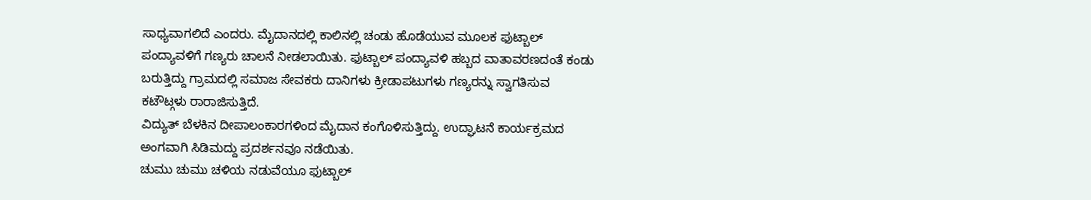ಸಾಧ್ಯವಾಗಲಿದೆ ಎಂದರು. ಮೈದಾನದಲ್ಲಿ ಕಾಲಿನಲ್ಲಿ ಚಂಡು ಹೊಡೆಯುವ ಮೂಲಕ ಫುಟ್ಬಾಲ್ ಪಂದ್ಯಾವಳಿಗೆ ಗಣ್ಯರು ಚಾಲನೆ ನೀಡಲಾಯಿತು. ಫುಟ್ಬಾಲ್ ಪಂದ್ಯಾವಳಿ ಹಬ್ಬದ ವಾತಾವರಣದಂತೆ ಕಂಡು ಬರುತ್ತಿದ್ದು ಗ್ರಾಮದಲ್ಲಿ ಸಮಾಜ ಸೇವಕರು ದಾನಿಗಳು ಕ್ರೀಡಾಪಟುಗಳು ಗಣ್ಯರನ್ನು ಸ್ವಾಗತಿಸುವ ಕಟೌಟ್ಗಳು ರಾರಾಜಿಸುತ್ತಿದೆ.
ವಿದ್ಯುತ್ ಬೆಳಕಿನ ದೀಪಾಲಂಕಾರಗಳಿಂದ ಮೈದಾನ ಕಂಗೊಳಿಸುತ್ತಿದ್ದು. ಉದ್ಘಾಟನೆ ಕಾರ್ಯಕ್ರಮದ ಅಂಗವಾಗಿ ಸಿಡಿಮದ್ದು ಪ್ರದರ್ಶನವೂ ನಡೆಯಿತು.
ಚುಮು ಚುಮು ಚಳಿಯ ನಡುವೆಯೂ ಫುಟ್ಬಾಲ್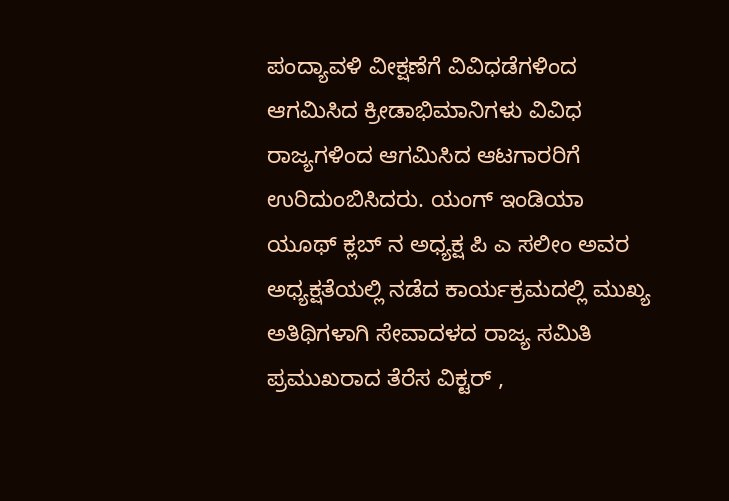ಪಂದ್ಯಾವಳಿ ವೀಕ್ಷಣೆಗೆ ವಿವಿಧಡೆಗಳಿಂದ ಆಗಮಿಸಿದ ಕ್ರೀಡಾಭಿಮಾನಿಗಳು ವಿವಿಧ ರಾಜ್ಯಗಳಿಂದ ಆಗಮಿಸಿದ ಆಟಗಾರರಿಗೆ ಉರಿದುಂಬಿಸಿದರು. ಯಂಗ್ ಇಂಡಿಯಾ ಯೂಥ್ ಕ್ಲಬ್ ನ ಅಧ್ಯಕ್ಷ ಪಿ ಎ ಸಲೀಂ ಅವರ ಅಧ್ಯಕ್ಷತೆಯಲ್ಲಿ ನಡೆದ ಕಾರ್ಯಕ್ರಮದಲ್ಲಿ ಮುಖ್ಯ ಅತಿಥಿಗಳಾಗಿ ಸೇವಾದಳದ ರಾಜ್ಯ ಸಮಿತಿ ಪ್ರಮುಖರಾದ ತೆರೆಸ ವಿಕ್ಟರ್ ,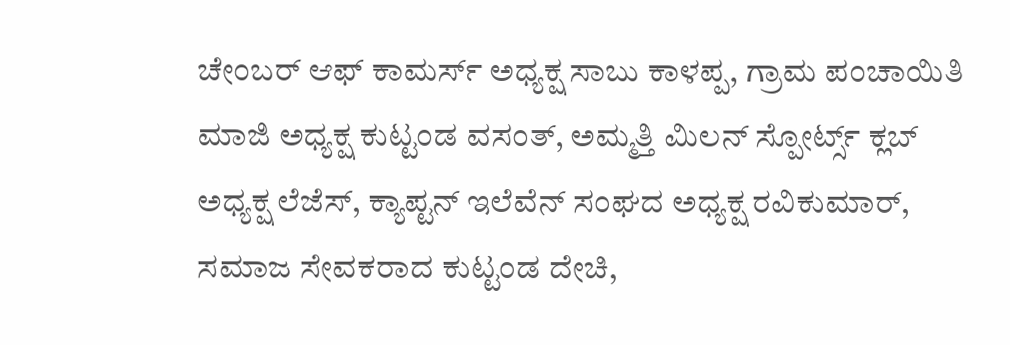ಚೇಂಬರ್ ಆಫ್ ಕಾಮರ್ಸ್ ಅಧ್ಯಕ್ಷ ಸಾಬು ಕಾಳಪ್ಪ, ಗ್ರಾಮ ಪಂಚಾಯಿತಿ ಮಾಜಿ ಅಧ್ಯಕ್ಷ ಕುಟ್ಟಂಡ ವಸಂತ್, ಅಮ್ಮತ್ತಿ ಮಿಲನ್ ಸ್ಪೋರ್ಟ್ಸ್ ಕ್ಲಬ್ ಅಧ್ಯಕ್ಷ ಲೆಜೆಸ್, ಕ್ಯಾಪ್ಟನ್ ಇಲೆವೆನ್ ಸಂಘದ ಅಧ್ಯಕ್ಷ ರವಿಕುಮಾರ್,
ಸಮಾಜ ಸೇವಕರಾದ ಕುಟ್ಟಂಡ ದೇಚಿ,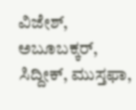ವಿಜೇಶ್, ಅಬೂಬಕ್ಕರ್, ಸಿದ್ದೀಕ್, ಮುಸ್ತಫಾ,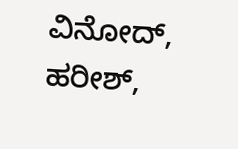ವಿನೋದ್, ಹರೀಶ್,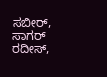ಸಬೀರ್, ಸಾಗರ್ ರದೀಸ್,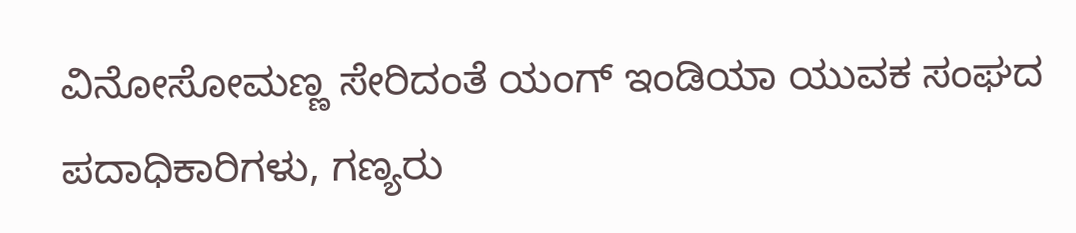ವಿನೋಸೋಮಣ್ಣ ಸೇರಿದಂತೆ ಯಂಗ್ ಇಂಡಿಯಾ ಯುವಕ ಸಂಘದ ಪದಾಧಿಕಾರಿಗಳು, ಗಣ್ಯರು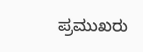ಪ್ರಮುಖರು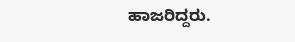ಹಾಜರಿದ್ದರು.